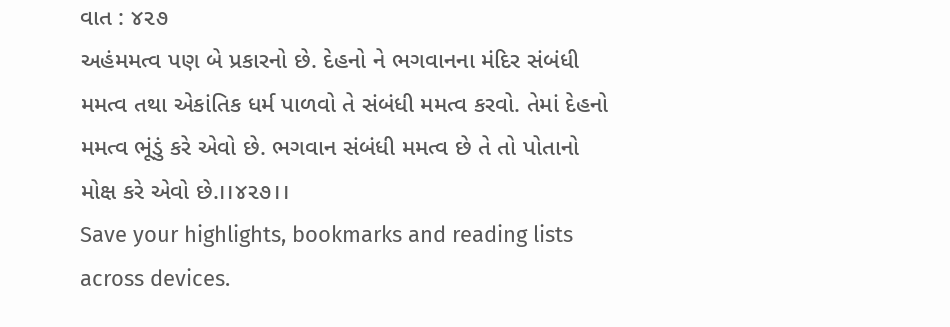વાત : ૪૨૭
અહંમમત્વ પણ બે પ્રકારનો છે. દેહનો ને ભગવાનના મંદિર સંબંધી મમત્વ તથા એકાંતિક ધર્મ પાળવો તે સંબંધી મમત્વ કરવો. તેમાં દેહનો મમત્વ ભૂંડું કરે એવો છે. ભગવાન સંબંધી મમત્વ છે તે તો પોતાનો મોક્ષ કરે એવો છે.।।૪૨૭।।
Save your highlights, bookmarks and reading lists across devices.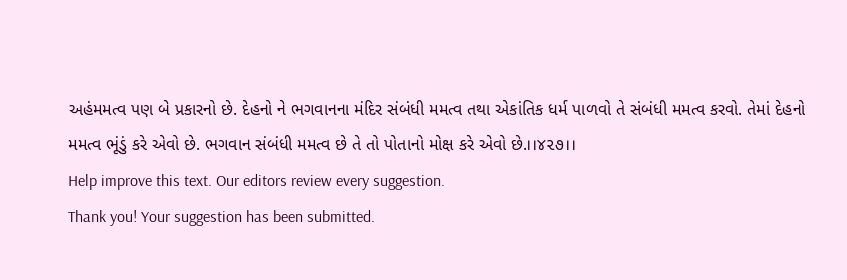અહંમમત્વ પણ બે પ્રકારનો છે. દેહનો ને ભગવાનના મંદિર સંબંધી મમત્વ તથા એકાંતિક ધર્મ પાળવો તે સંબંધી મમત્વ કરવો. તેમાં દેહનો મમત્વ ભૂંડું કરે એવો છે. ભગવાન સંબંધી મમત્વ છે તે તો પોતાનો મોક્ષ કરે એવો છે.।।૪૨૭।।
Help improve this text. Our editors review every suggestion.
Thank you! Your suggestion has been submitted.